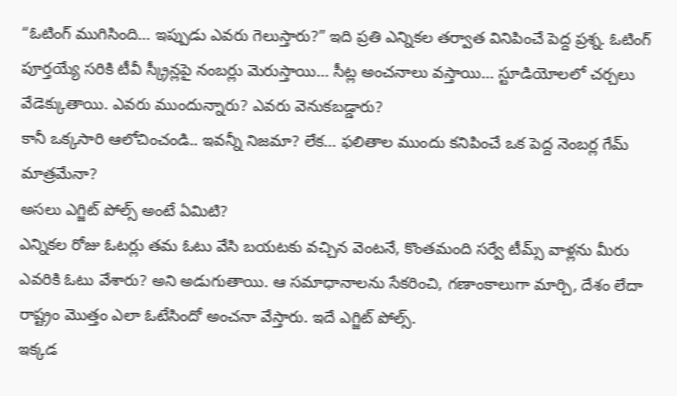“ఓటింగ్ ముగిసింది… ఇప్పుడు ఎవరు గెలుస్తారు?” ఇది ప్రతి ఎన్నికల తర్వాత వినిపించే పెద్ద ప్రశ్న. ఓటింగ్ పూర్తయ్యే సరికి టీవీ స్క్రీన్లపై నంబర్లు మెరుస్తాయి… సీట్ల అంచనాలు వస్తాయి… స్టూడియోలలో చర్చలు వేడెక్కుతాయి. ఎవరు ముందున్నారు? ఎవరు వెనుకబడ్డారు?
కానీ ఒక్కసారి ఆలోచించండి.. ఇవన్నీ నిజమా? లేక… ఫలితాల ముందు కనిపించే ఒక పెద్ద నెంబర్ల గేమ్ మాత్రమేనా?
అసలు ఎగ్జిట్ పోల్స్ అంటే ఏమిటి?
ఎన్నికల రోజు ఓటర్లు తమ ఓటు వేసి బయటకు వచ్చిన వెంటనే, కొంతమంది సర్వే టీమ్స్ వాళ్లను మీరు ఎవరికి ఓటు వేశారు? అని అడుగుతాయి. ఆ సమాధానాలను సేకరించి, గణాంకాలుగా మార్చి, దేశం లేదా రాష్ట్రం మొత్తం ఎలా ఓటేసిందో అంచనా వేస్తారు. ఇదే ఎగ్జిట్ పోల్స్.
ఇక్కడ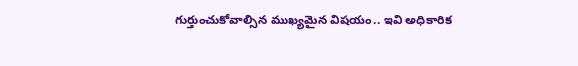గుర్తుంచుకోవాల్సిన ముఖ్యమైన విషయం.. ఇవి అధికారిక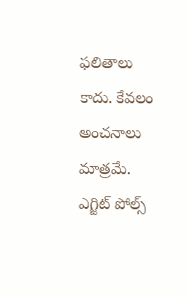ఫలితాలు కాదు. కేవలం అంచనాలు మాత్రమే. ఎగ్జిట్ పోల్స్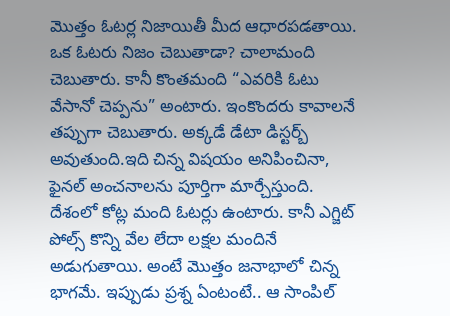మొత్తం ఓటర్ల నిజాయితీ మీద ఆధారపడతాయి. ఒక ఓటరు నిజం చెబుతాడా? చాలామంది చెబుతారు. కానీ కొంతమంది “ఎవరికి ఓటు వేసానో చెప్పను” అంటారు. ఇంకొందరు కావాలనే తప్పుగా చెబుతారు. అక్కడే డేటా డిస్టర్బ్ అవుతుంది.ఇది చిన్న విషయం అనిపించినా, ఫైనల్ అంచనాలను పూర్తిగా మార్చేస్తుంది.
దేశంలో కోట్ల మంది ఓటర్లు ఉంటారు. కానీ ఎగ్జిట్ పోల్స్ కొన్ని వేల లేదా లక్షల మందినే అడుగుతాయి. అంటే మొత్తం జనాభాలో చిన్న భాగమే. ఇప్పుడు ప్రశ్న ఏంటంటే.. ఆ సాంపిల్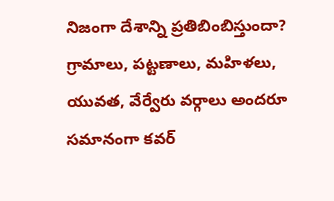నిజంగా దేశాన్ని ప్రతిబింబిస్తుందా? గ్రామాలు, పట్టణాలు, మహిళలు, యువత, వేర్వేరు వర్గాలు అందరూ సమానంగా కవర్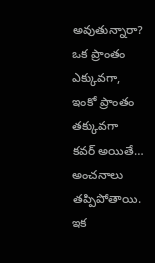అవుతున్నారా? ఒక ప్రాంతం ఎక్కువగా, ఇంకో ప్రాంతం తక్కువగా కవర్ అయితే… అంచనాలు తప్పిపోతాయి.
ఇక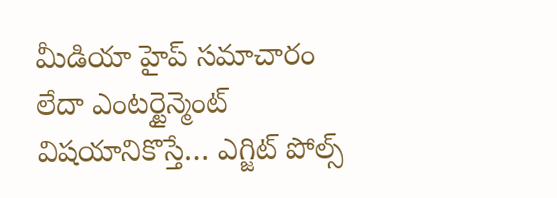మీడియా హైప్ సమాచారం లేదా ఎంటర్టైన్మెంట్ విషయానికొస్తే… ఎగ్జిట్ పోల్స్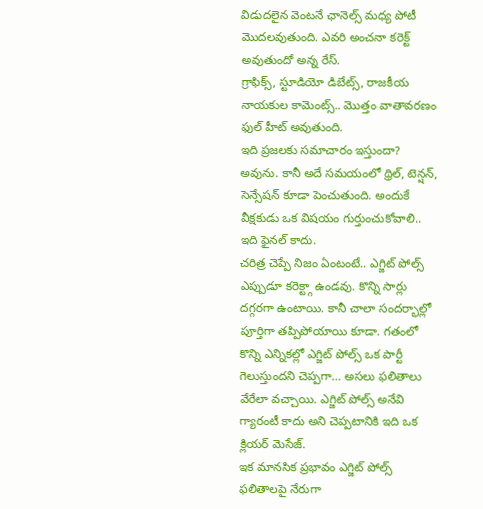విడుదలైన వెంటనే ఛానెల్స్ మధ్య పోటీ మొదలవుతుంది. ఎవరి అంచనా కరెక్ట్ అవుతుందో అన్న రేస్.
గ్రాఫిక్స్, స్టూడియో డిబేట్స్, రాజకీయ నాయకుల కామెంట్స్.. మొత్తం వాతావరణం ఫుల్ హీట్ అవుతుంది.
ఇది ప్రజలకు సమాచారం ఇస్తుందా? అవును. కానీ అదే సమయంలో థ్రిల్, టెన్షన్, సెన్సేషన్ కూడా పెంచుతుంది. అందుకే వీక్షకుడు ఒక విషయం గుర్తుంచుకోవాలి.. ఇది ఫైనల్ కాదు.
చరిత్ర చెప్పే నిజం ఏంటంటే.. ఎగ్జిట్ పోల్స్ ఎప్పుడూ కరెక్ట్గా ఉండవు. కొన్ని సార్లు దగ్గరగా ఉంటాయి. కానీ చాలా సందర్భాల్లో పూర్తిగా తప్పిపోయాయి కూడా. గతంలో కొన్ని ఎన్నికల్లో ఎగ్జిట్ పోల్స్ ఒక పార్టీ గెలుస్తుందని చెప్పగా… అసలు ఫలితాలు వేరేలా వచ్చాయి. ఎగ్జిట్ పోల్స్ అనేవి గ్యారంటీ కాదు అని చెప్పటానికి ఇది ఒక క్లియర్ మెసేజ్.
ఇక మానసిక ప్రభావం ఎగ్జిట్ పోల్స్ ఫలితాలపై నేరుగా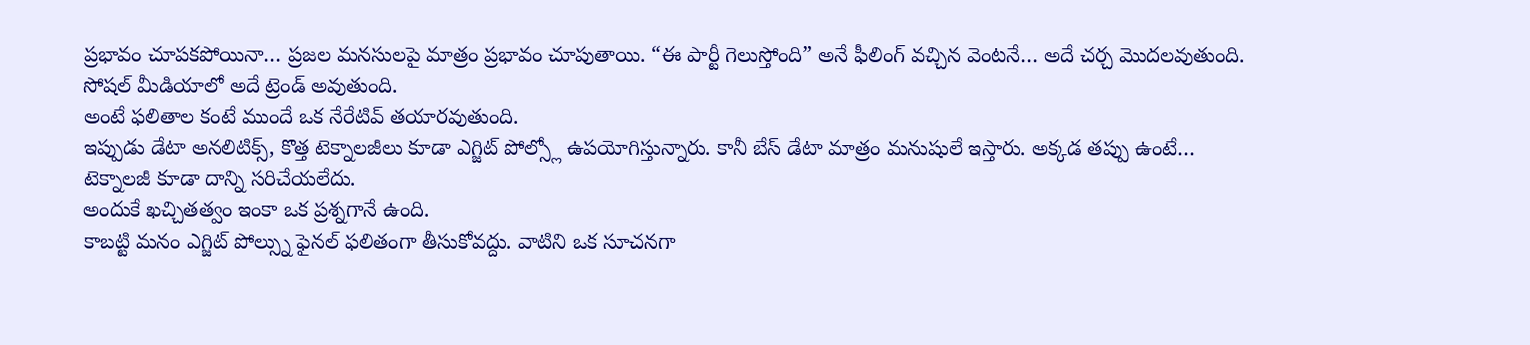ప్రభావం చూపకపోయినా… ప్రజల మనసులపై మాత్రం ప్రభావం చూపుతాయి. “ఈ పార్టీ గెలుస్తోంది” అనే ఫీలింగ్ వచ్చిన వెంటనే… అదే చర్చ మొదలవుతుంది. సోషల్ మీడియాలో అదే ట్రెండ్ అవుతుంది.
అంటే ఫలితాల కంటే ముందే ఒక నేరేటివ్ తయారవుతుంది.
ఇప్పుడు డేటా అనలిటిక్స్, కొత్త టెక్నాలజీలు కూడా ఎగ్జిట్ పోల్స్లో ఉపయోగిస్తున్నారు. కానీ బేస్ డేటా మాత్రం మనుషులే ఇస్తారు. అక్కడ తప్పు ఉంటే… టెక్నాలజీ కూడా దాన్ని సరిచేయలేదు.
అందుకే ఖచ్చితత్వం ఇంకా ఒక ప్రశ్నగానే ఉంది.
కాబట్టి మనం ఎగ్జిట్ పోల్స్ను ఫైనల్ ఫలితంగా తీసుకోవద్దు. వాటిని ఒక సూచనగా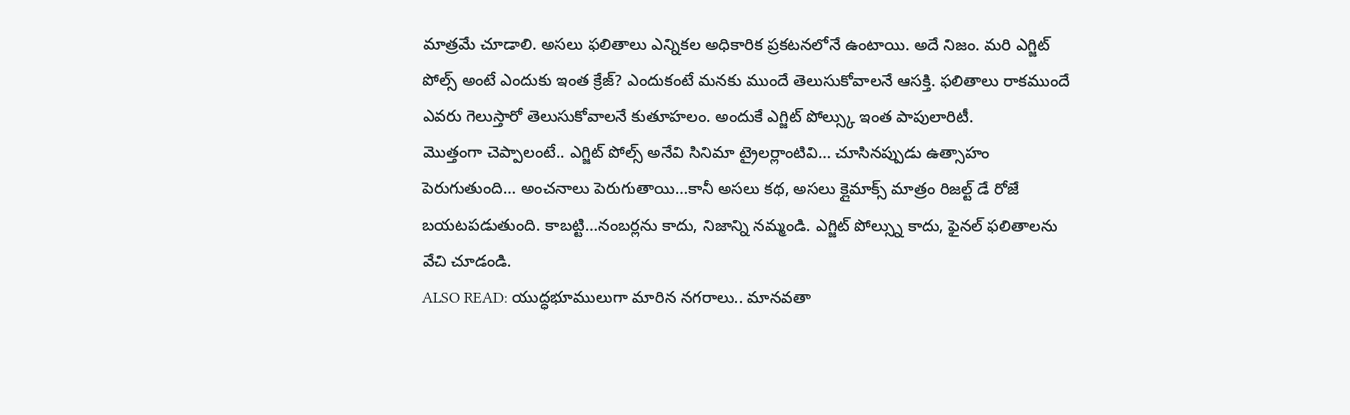మాత్రమే చూడాలి. అసలు ఫలితాలు ఎన్నికల అధికారిక ప్రకటనలోనే ఉంటాయి. అదే నిజం. మరి ఎగ్జిట్ పోల్స్ అంటే ఎందుకు ఇంత క్రేజ్? ఎందుకంటే మనకు ముందే తెలుసుకోవాలనే ఆసక్తి. ఫలితాలు రాకముందే ఎవరు గెలుస్తారో తెలుసుకోవాలనే కుతూహలం. అందుకే ఎగ్జిట్ పోల్స్కు ఇంత పాపులారిటీ.
మొత్తంగా చెప్పాలంటే.. ఎగ్జిట్ పోల్స్ అనేవి సినిమా ట్రైలర్లాంటివి… చూసినప్పుడు ఉత్సాహం పెరుగుతుంది… అంచనాలు పెరుగుతాయి…కానీ అసలు కథ, అసలు క్లైమాక్స్ మాత్రం రిజల్ట్ డే రోజే బయటపడుతుంది. కాబట్టి…నంబర్లను కాదు, నిజాన్ని నమ్మండి. ఎగ్జిట్ పోల్స్ను కాదు, ఫైనల్ ఫలితాలను వేచి చూడండి.
ALSO READ: యుద్ధభూములుగా మారిన నగరాలు.. మానవతా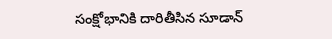సంక్షోభానికి దారితీసిన సూడాన్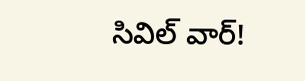సివిల్ వార్!